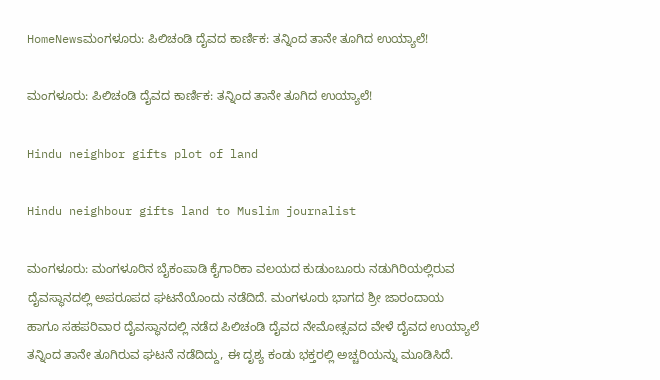HomeNewsಮಂಗಳೂರು: ಪಿಲಿಚಂಡಿ ದೈವದ ಕಾರ್ಣಿಕ: ತನ್ನಿಂದ ತಾನೇ ತೂಗಿದ ಉಯ್ಯಾಲೆ!

ಮಂಗಳೂರು: ಪಿಲಿಚಂಡಿ ದೈವದ ಕಾರ್ಣಿಕ: ತನ್ನಿಂದ ತಾನೇ ತೂಗಿದ ಉಯ್ಯಾಲೆ!

Hindu neighbor gifts plot of land

Hindu neighbour gifts land to Muslim journalist

ಮಂಗಳೂರು: ಮಂಗಳೂರಿನ ಬೈಕಂಪಾಡಿ ಕೈಗಾರಿಕಾ ವಲಯದ ಕುಡುಂಬೂರು ನಡುಗಿರಿಯಲ್ಲಿರುವ ದೈವಸ್ಥಾನದಲ್ಲಿ ಅಪರೂಪದ ಘಟನೆಯೊಂದು ನಡೆದಿದೆ. ಮಂಗಳೂರು ಭಾಗದ ಶ್ರೀ ಜಾರಂದಾಯ ಹಾಗೂ ಸಹಪರಿವಾರ ದೈವಸ್ಥಾನದಲ್ಲಿ ನಡೆದ ಪಿಲಿಚಂಡಿ ದೈವದ ನೇಮೋತ್ಸವದ ವೇಳೆ ದೈವದ ಉಯ್ಯಾಲೆ ತನ್ನಿಂದ ತಾನೇ ತೂಗಿರುವ ಘಟನೆ ನಡೆದಿದ್ದು, ಈ ದೃಶ್ಯ ಕಂಡು ಭಕ್ತರಲ್ಲಿ ಅಚ್ಚರಿಯನ್ನು ಮೂಡಿಸಿದೆ.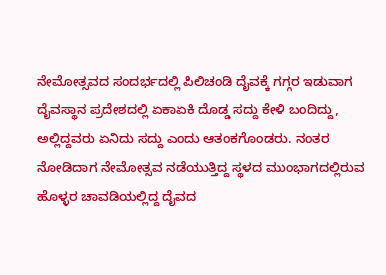ನೇಮೋತ್ಸವದ ಸಂದರ್ಭದಲ್ಲಿ ಪಿಲಿಚಂಡಿ ದೈವಕ್ಕೆ ಗಗ್ಗರ ಇಡುವಾಗ ದೈವಸ್ಥಾನ ಪ್ರದೇಶದಲ್ಲಿ ಏಕಾಏಕಿ ದೊಡ್ಡ ಸದ್ದು ಕೇಳಿ ಬಂದಿದ್ದು, ಅಲ್ಲಿದ್ದವರು ಏನಿದು ಸದ್ದು ಎಂದು ಆತಂಕಗೊಂಡರು. ನಂತರ ನೋಡಿದಾಗ ನೇಮೋತ್ಸವ ನಡೆಯುತ್ತಿದ್ದ ಸ್ಥಳದ ಮುಂಭಾಗದಲ್ಲಿರುವ ಹೊಳ್ಳರ ಚಾವಡಿಯಲ್ಲಿದ್ದ ದೈವದ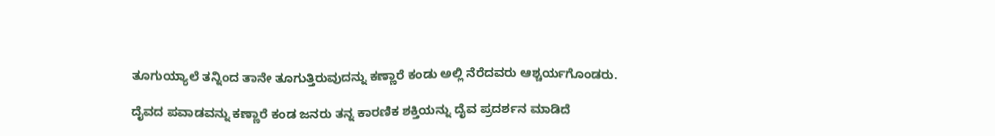ತೂಗುಯ್ಯಾಲೆ ತನ್ನಿಂದ ತಾನೇ ತೂಗುತ್ತಿರುವುದನ್ನು ಕಣ್ಣಾರೆ ಕಂಡು ಅಲ್ಲಿ ನೆರೆದವರು ಆಶ್ಚರ್ಯಗೊಂಡರು.

ದೈವದ ಪವಾಡವನ್ನು ಕಣ್ಣಾರೆ ಕಂಡ ಜನರು ತನ್ನ ಕಾರಣಿಕ ಶಕ್ತಿಯನ್ನು ದೈವ ಪ್ರದರ್ಶನ ಮಾಡಿದೆ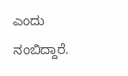ಎಂದು ನಂಬಿದ್ದಾರೆ.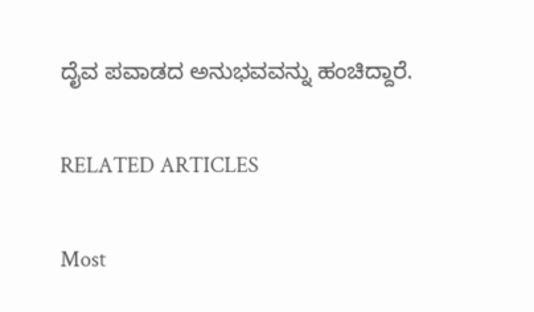ದೈವ ಪವಾಡದ ಅನುಭವವನ್ನು ಹಂಚಿದ್ದಾರೆ.

RELATED ARTICLES

Most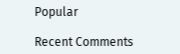Popular

Recent Comments